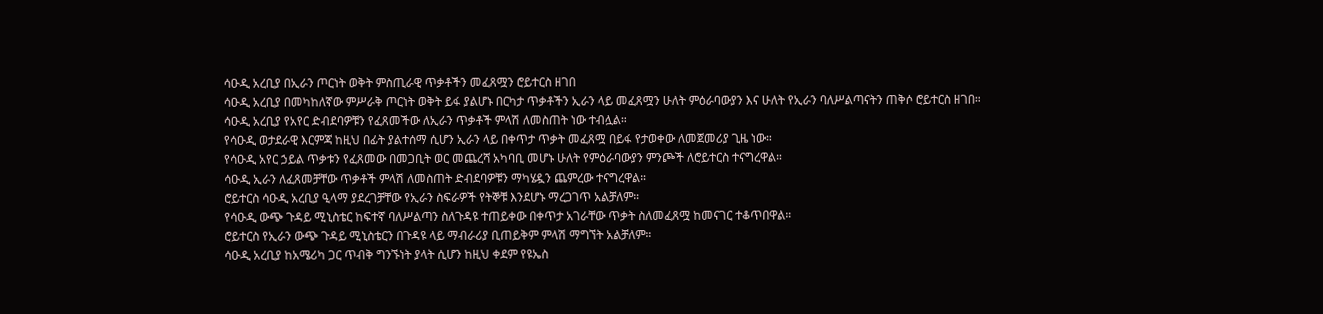ሳዑዲ አረቢያ በኢራን ጦርነት ወቅት ምስጢራዊ ጥቃቶችን መፈጸሟን ሮይተርስ ዘገበ
ሳዑዲ አረቢያ በመካከለኛው ምሥራቅ ጦርነት ወቅት ይፋ ያልሆኑ በርካታ ጥቃቶችን ኢራን ላይ መፈጸሟን ሁለት ምዕራባውያን እና ሁለት የኢራን ባለሥልጣናትን ጠቅሶ ሮይተርስ ዘገበ።
ሳዑዲ አረቢያ የአየር ድብደባዎቹን የፈጸመችው ለኢራን ጥቃቶች ምላሽ ለመስጠት ነው ተብሏል።
የሳዑዲ ወታደራዊ እርምጃ ከዚህ በፊት ያልተሰማ ሲሆን ኢራን ላይ በቀጥታ ጥቃት መፈጸሟ በይፋ የታወቀው ለመጀመሪያ ጊዜ ነው።
የሳዑዲ አየር ኃይል ጥቃቱን የፈጸመው በመጋቢት ወር መጨረሻ አካባቢ መሆኑ ሁለት የምዕራባውያን ምንጮች ለሮይተርስ ተናግረዋል።
ሳዑዲ ኢራን ለፈጸመቻቸው ጥቃቶች ምላሽ ለመስጠት ድብደባዎቹን ማካሄዷን ጨምረው ተናግረዋል።
ሮይተርስ ሳዑዲ አረቢያ ዒላማ ያደረገቻቸው የኢራን ስፍራዎች የትኞቹ እንደሆኑ ማረጋገጥ አልቻለም።
የሳዑዲ ውጭ ጉዳይ ሚኒስቴር ከፍተኛ ባለሥልጣን ስለጉዳዩ ተጠይቀው በቀጥታ አገራቸው ጥቃት ስለመፈጸሟ ከመናገር ተቆጥበዋል።
ሮይተርስ የኢራን ውጭ ጉዳይ ሚኒስቴርን በጉዳዩ ላይ ማብራሪያ ቢጠይቅም ምላሽ ማግኘት አልቻለም።
ሳዑዲ አረቢያ ከአሜሪካ ጋር ጥብቅ ግንኙነት ያላት ሲሆን ከዚህ ቀደም የዩኤስ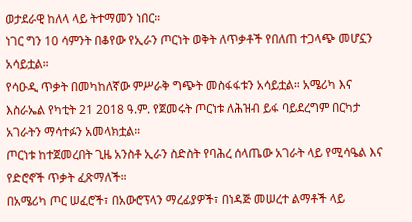ወታደራዊ ከለላ ላይ ትተማመን ነበር።
ነገር ግን 10 ሳምንት በቆየው የኢራን ጦርነት ወቅት ለጥቃቶች የበለጠ ተጋላጭ መሆኗን አሳይቷል።
የሳዑዲ ጥቃት በመካከለኛው ምሥራቅ ግጭት መስፋፋቱን አሳይቷል። አሜሪካ እና እስራኤል የካቲት 21 2018 ዓ.ም. የጀመሩት ጦርነቱ ለሕዝብ ይፋ ባይደረግም በርካታ አገራትን ማሳተፉን አመላክቷል።
ጦርነቱ ከተጀመረበት ጊዜ አንስቶ ኢራን ስድስት የባሕረ ሰላጤው አገራት ላይ የሚሳዔል እና የድሮኖች ጥቃት ፈጽማለች።
በአሜሪካ ጦር ሠፈሮች፣ በአውሮፕላን ማረፊያዎች፣ በነዳጅ መሠረተ ልማቶች ላይ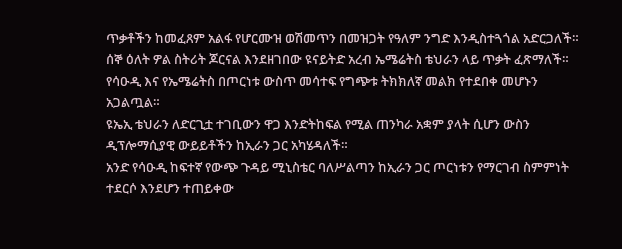ጥቃቶችን ከመፈጸም አልፋ የሆርሙዝ ወሽመጥን በመዝጋት የዓለም ንግድ እንዲስተጓጎል አድርጋለች።
ሰኞ ዕለት ዎል ስትሪት ጆርናል እንደዘገበው ዩናይትድ አረብ ኤሜሬትስ ቴህራን ላይ ጥቃት ፈጽማለች። የሳዑዲ እና የኤሜሬትስ በጦርነቱ ውስጥ መሳተፍ የግጭቱ ትክክለኛ መልክ የተደበቀ መሆኑን አጋልጧል።
ዩኤኢ ቴህራን ለድርጊቷ ተገቢውን ዋጋ እንድትከፍል የሚል ጠንካራ አቋም ያላት ሲሆን ውስን ዲፕሎማሲያዊ ውይይቶችን ከኢራን ጋር አካሄዳለች።
አንድ የሳዑዲ ከፍተኛ የውጭ ጉዳይ ሚኒስቴር ባለሥልጣን ከኢራን ጋር ጦርነቱን የማርገብ ስምምነት ተደርሶ እንደሆን ተጠይቀው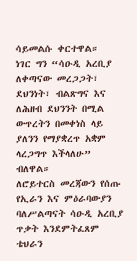ሳይመልሱ ቀርተዋል።
ነገር ግን “ሳዑዲ አረቢያ ለቀጣናው መረጋጋት፣ ደህንነት፣ ብልጽግና እና ለሕዘብ ደህንንት በሚል ውጥረትን በመቀነስ ላይ ያለንን የማያቋረጥ አቋም ላረጋግጥ እችላለሁ” ብለዋል።
ለሮይተርስ መረጃውን የሰጡ የኢራን እና ምዕራባውያን ባለሥልጣናት ሳዑዲ አረቢያ ጥቃት እንደምትፈጸም ቴህራን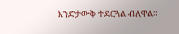እንድታውቅ ተደርጓል ብለዋል።